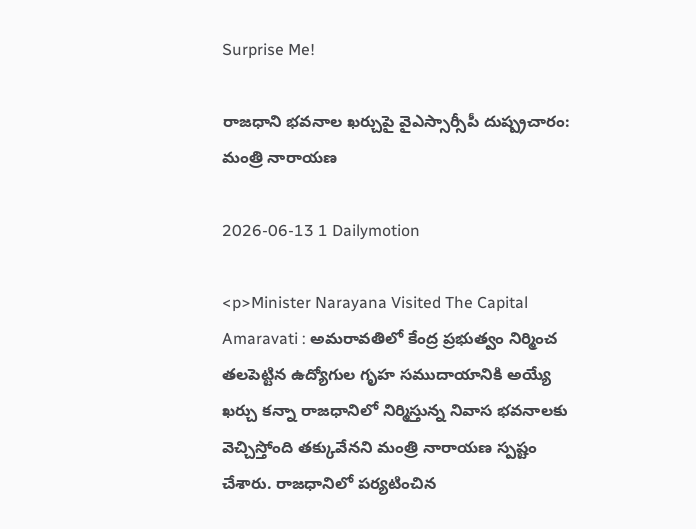Surprise Me!

రాజధాని భవనాల ఖర్చుపై వైఎస్సార్సీపీ దుష్ప్రచారం: మంత్రి నారాయణ

2026-06-13 1 Dailymotion

<p>Minister Narayana Visited The Capital Amaravati : అమరావతిలో కేంద్ర ప్రభుత్వం నిర్మించ తలపెట్టిన ఉద్యోగుల గృహ సముదాయానికి అయ్యే ఖర్చు కన్నా రాజధానిలో నిర్మిస్తున్న నివాస భవనాలకు వెచ్చిస్తోంది తక్కువేనని మంత్రి నారాయణ స్పష్టం చేశారు. రాజధానిలో పర్యటించిన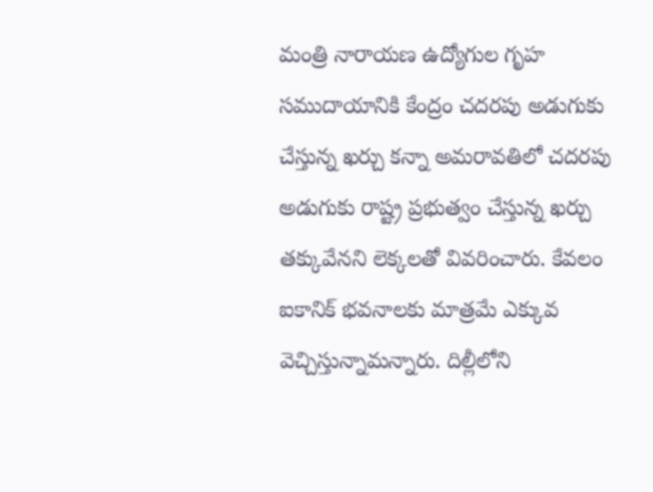మంత్రి నారాయణ ఉద్యోగుల గృహ సముదాయానికి కేంద్రం చదరపు అడుగుకు చేస్తున్న ఖర్చు కన్నా అమరావతిలో చదరపు అడుగుకు రాష్ట్ర ప్రభుత్వం చేస్తున్న ఖర్చు తక్కువేనని లెక్కలతో వివరించారు. కేవలం ఐకానిక్‌ భవనాలకు మాత్రమే ఎక్కువ వెచ్చిస్తున్నామన్నారు. దిల్లీలోని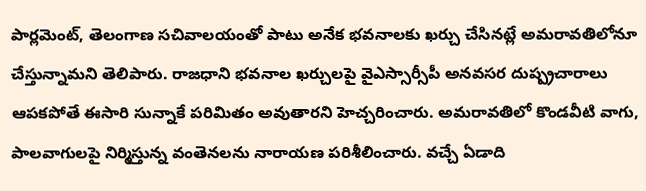పార్లమెంట్‌, తెలంగాణ సచివాలయంతో పాటు అనేక భవనాలకు ఖర్చు చేసినట్లే అమరావతిలోనూ చేస్తున్నామని తెలిపారు. రాజధాని భవనాల ఖర్చులపై వైఎస్సార్సీపీ అనవసర దుష్ప్రచారాలు ఆపకపోతే ఈసారి సున్నాకే పరిమితం అవుతారని హెచ్చరించారు. అమరావతిలో కొండవీటి వాగు, పాలవాగులపై నిర్మిస్తున్న వంతెనలను నారాయణ పరిశీలించారు. వచ్చే ఏడాది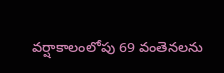వర్షాకాలంలోపు 69 వంతెనలను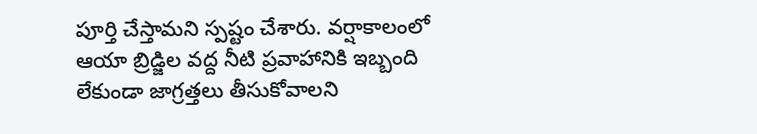పూర్తి చేస్తామని స్పష్టం చేశారు. వర్షాకాలంలో ఆయా బ్రిడ్జిల వద్ద నీటి ప్రవాహానికి ఇబ్బంది లేకుండా జాగ్రత్తలు తీసుకోవాలని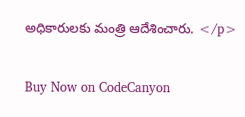అధికారులకు మంత్రి ఆదేశించారు. </p>

Buy Now on CodeCanyon